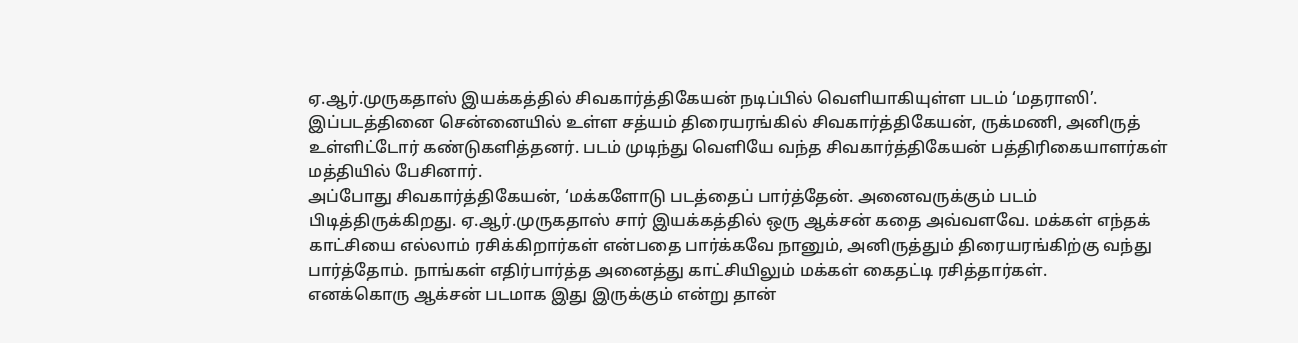ஏ.ஆர்.முருகதாஸ் இயக்கத்தில் சிவகார்த்திகேயன் நடிப்பில் வெளியாகியுள்ள படம் ‘மதராஸி’. இப்படத்தினை சென்னையில் உள்ள சத்யம் திரையரங்கில் சிவகார்த்திகேயன், ருக்மணி, அனிருத் உள்ளிட்டோர் கண்டுகளித்தனர். படம் முடிந்து வெளியே வந்த சிவகார்த்திகேயன் பத்திரிகையாளர்கள் மத்தியில் பேசினார்.
அப்போது சிவகார்த்திகேயன், ‘மக்களோடு படத்தைப் பார்த்தேன். அனைவருக்கும் படம் பிடித்திருக்கிறது. ஏ.ஆர்.முருகதாஸ் சார் இயக்கத்தில் ஒரு ஆக்சன் கதை அவ்வளவே. மக்கள் எந்தக் காட்சியை எல்லாம் ரசிக்கிறார்கள் என்பதை பார்க்கவே நானும், அனிருத்தும் திரையரங்கிற்கு வந்து பார்த்தோம். நாங்கள் எதிர்பார்த்த அனைத்து காட்சியிலும் மக்கள் கைதட்டி ரசித்தார்கள்.
எனக்கொரு ஆக்சன் படமாக இது இருக்கும் என்று தான்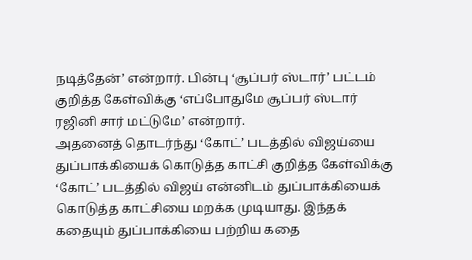நடித்தேன்’ என்றார். பின்பு ‘சூப்பர் ஸ்டார்’ பட்டம் குறித்த கேள்விக்கு ‘எப்போதுமே சூப்பர் ஸ்டார் ரஜினி சார் மட்டுமே’ என்றார்.
அதனைத் தொடர்ந்து ‘கோட்’ படத்தில் விஜய்யை துப்பாக்கியைக் கொடுத்த காட்சி குறித்த கேள்விக்கு ‘கோட்’ படத்தில் விஜய் என்னிடம் துப்பாக்கியைக் கொடுத்த காட்சியை மறக்க முடியாது. இந்தக் கதையும் துப்பாக்கியை பற்றிய கதை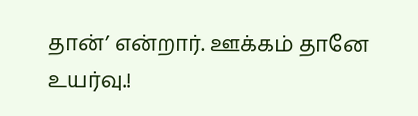தான்’ என்றார். ஊக்கம் தானே
உயர்வு.!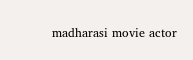madharasi movie actor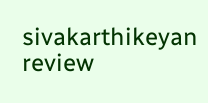sivakarthikeyan review